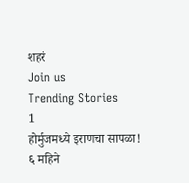शहरं
Join us
Trending Stories
1
होर्मुजमध्ये इराणचा सापळा! ६ महिने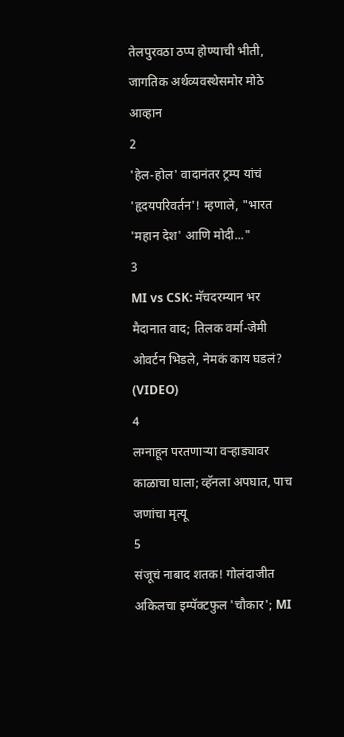तेलपुरवठा ठप्प होण्याची भीती, जागतिक अर्थव्यवस्थेसमोर मोठे आव्हान
2
'हेल-होल' वादानंतर ट्रम्प यांचं 'हृदयपरिवर्तन'! म्हणाले, "भारत 'महान देश' आणि मोदी..."
3
MI vs CSK: मॅचदरम्यान भर मैदानात वाद; तिलक वर्मा-जेमी ओवर्टन भिडले, नेमकं काय घडलं? (VIDEO)
4
लग्नाहून परतणाऱ्या वऱ्हाड्यावर काळाचा घाला; व्हॅनला अपघात, पाच जणांचा मृत्यू
5
संजूचं नाबाद शतक! गोलंदाजीत अकिलचा इम्पॅक्टफुल 'चौकार'; MI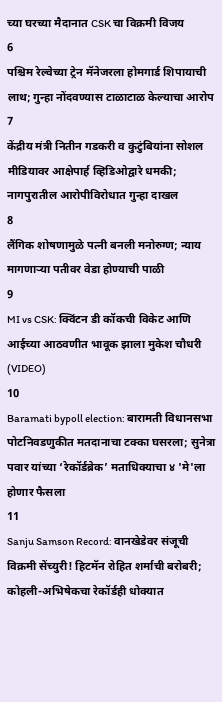च्या घरच्या मैदानात CSK चा विक्रमी विजय
6
पश्चिम रेल्वेच्या ट्रेन मॅनेजरला होमगार्ड शिपायाची लाथ; गुन्हा नोंदवण्यास टाळाटाळ केल्याचा आरोप
7
केंद्रीय मंत्री नितीन गडकरी व कुटुंबियांना सोशल मीडियावर आक्षेपार्ह व्हिडिओद्वारे धमकी; नागपुरातील आरोपीविरोधात गुन्हा दाखल
8
लैंगिक शोषणामुळे पत्नी बनली मनोरुग्ण; न्याय मागणाऱ्या पतीवर वेडा होण्याची पाळी
9
MI vs CSK: क्विंटन डी कॉकची विकेट आणि आईच्या आठवणीत भावूक झाला मुकेश चौधरी (VIDEO)
10
Baramati bypoll election: बारामती विधानसभा पोटनिवडणुकीत मतदानाचा टक्का घसरला; सुनेत्रा पवार यांच्या ‘रेकॉर्डब्रेक’ मताधिक्याचा ४ 'मे'ला होणार फैसला
11
Sanju Samson Record: वानखेडेवर संजूची विक्रमी सेंच्युरी! हिटमॅन रोहित शर्माची बरोबरी; कोहली-अभिषेकचा रेकॉर्डही धोक्यात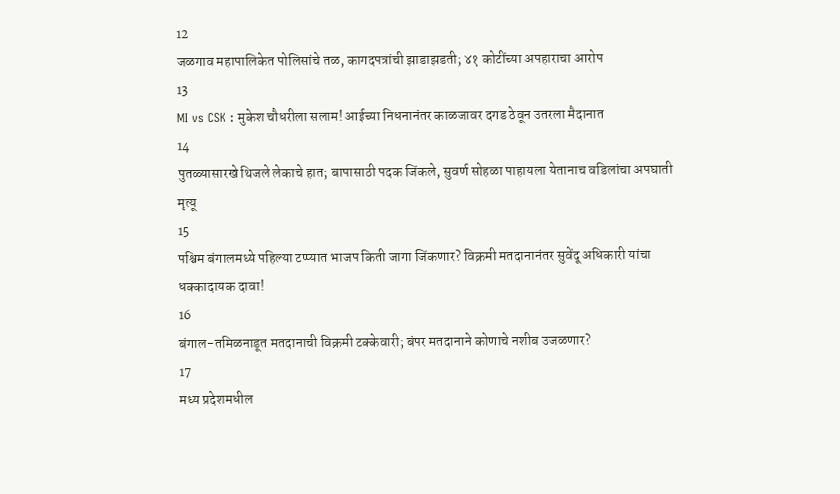12
जळगाव महापालिकेत पोलिसांचे तळ, कागदपत्रांची झाडाझडती; ४१ कोटींच्या अपहाराचा आरोप
13
MI vs CSK : मुकेश चौधरीला सलाम! आईच्या निधनानंतर काळजावर दगड ठेवून उतरला मैदानात
14
पुतळ्यासारखे थिजले लेकाचे हात; बापासाठी पदक जिंकले, सुवर्ण सोहळा पाहायला येतानाच वडिलांचा अपघाती मृत्यू
15
पश्चिम बंगालमध्ये पहिल्या टप्प्यात भाजप किती जागा जिंकणार? विक्रमी मतदानानंतर सुवेंदू अधिकारी यांचा धक्कादायक दावा!
16
बंगाल-तमिळनाडूत मतदानाची विक्रमी टक्केवारी; बंपर मतदानाने कोणाचे नशीब उजळणार?
17
मध्य प्रदेशमधील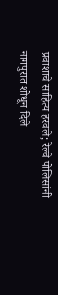प्रवाशाचे साहित्य हरवले; रेल्वे पोलिसांनी नागपुरात शोधून दिले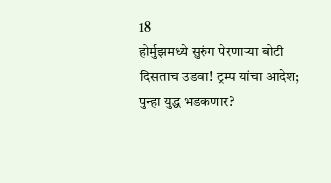18
होर्मुझमध्ये सुरुंग पेरणाऱ्या बोटी दिसताच उडवा! ट्रम्प यांचा आदेश; पुन्हा युद्ध भडकणार?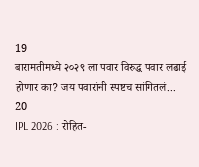19
बारामतीमध्ये २०२९ ला पवार विरुद्ध पवार लढाई होणार का? जय पवारांनी स्पष्टच सांगितलं...
20
IPL 2026 : रोहित-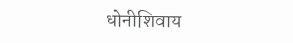धोनीशिवाय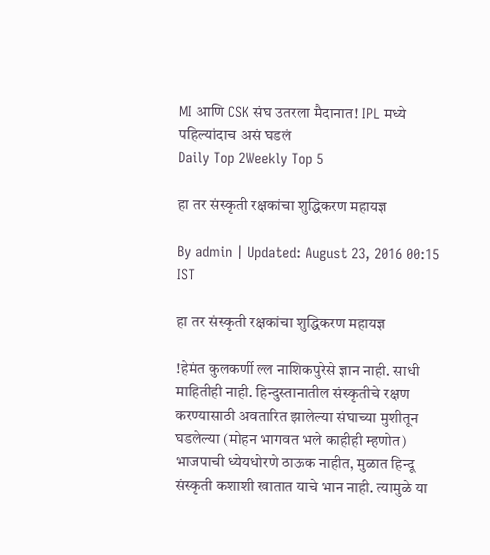MI आणि CSK संघ उतरला मैदानात! IPL मध्ये पहिल्यांदाच असं घडलं
Daily Top 2Weekly Top 5

हा तर संस्कृती रक्षकांचा शुद्धिकरण महायज्ञ

By admin | Updated: August 23, 2016 00:15 IST

हा तर संस्कृती रक्षकांचा शुद्धिकरण महायज्ञ

!हेमंत कुलकर्णी ल्ल नाशिकपुरेसे ज्ञान नाही. साधी माहितीही नाही. हिन्दुस्तानातील संस्कृतीचे रक्षण करण्यासाठी अवतारित झालेल्या संघाच्या मुशीतून घडलेल्या (मोहन भागवत भले काहीही म्हणोत) भाजपाची ध्येयधोरणे ठाऊक नाहीत, मुळात हिन्दू संस्कृती कशाशी खातात याचे भान नाही. त्यामुळे या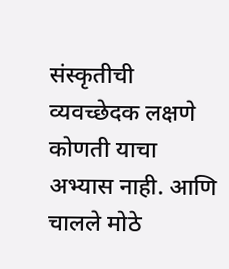संस्कृतीची व्यवच्छेदक लक्षणे कोणती याचा अभ्यास नाही. आणि चालले मोठे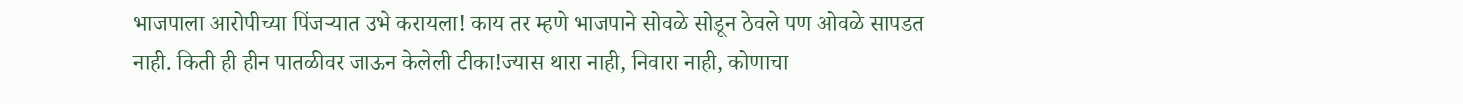भाजपाला आरोपीच्या पिंजऱ्यात उभे करायला! काय तर म्हणे भाजपाने सोवळे सोडून ठेवले पण ओवळे सापडत नाही. किती ही हीन पातळीवर जाऊन केलेली टीका!ज्यास थारा नाही, निवारा नाही, कोणाचा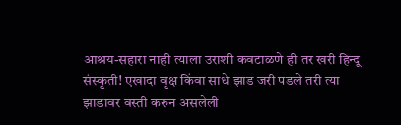आश्रय-सहारा नाही त्याला उराशी कवटाळणे ही तर खरी हिन्दू संस्कृती! एखादा वृक्ष किंवा साधे झाड जरी पडले तरी त्या झाडावर वस्ती करुन असलेली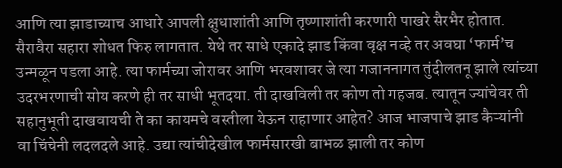आणि त्या झाडाच्याच आधारे आपली क्षुधाशांती आणि तृष्णाशांती करणारी पाखरे सैरभैर होतात. सैरावैरा सहारा शोधत फिरु लागतात. येथे तर साधे एकादे झाड किंवा वृक्ष नव्हे तर अवघा ‘फार्म’च उन्मळून पडला आहे. त्या फार्मच्या जोरावर आणि भरवशावर जे त्या गजाननागत तुंदीलतनू झाले त्यांच्या उदरभरणाची सोय करणे ही तर साधी भूतदया. ती दाखविली तर कोण तो गहजब. त्यातून ज्यांचेवर ती सहानुभूती दाखवायची ते का कायमचे वस्तीला येऊन राहाणार आहेत? आज भाजपाचे झाड कैऱ्यांनी वा चिंचेनी लदलदले आहे. उद्या त्यांचीदेखील फार्मसारखी बाभळ झाली तर कोण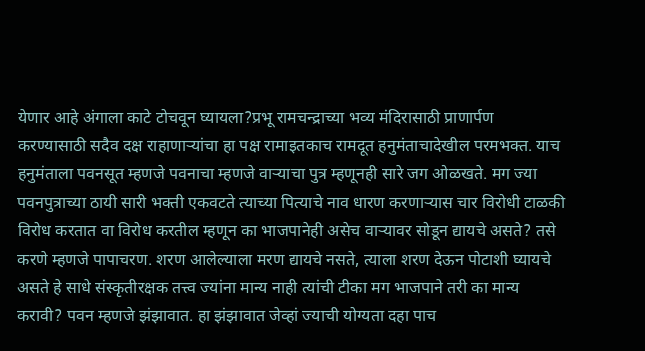येणार आहे अंगाला काटे टोचवून घ्यायला?प्रभू रामचन्द्राच्या भव्य मंदिरासाठी प्राणार्पण करण्यासाठी सदैव दक्ष राहाणाऱ्यांचा हा पक्ष रामाइतकाच रामदूत हनुमंताचादेखील परमभक्त. याच हनुमंताला पवनसूत म्हणजे पवनाचा म्हणजे वाऱ्याचा पुत्र म्हणूनही सारे जग ओळखते. मग ज्या पवनपुत्राच्या ठायी सारी भक्ती एकवटते त्याच्या पित्याचे नाव धारण करणाऱ्यास चार विरोधी टाळकी विरोध करतात वा विरोध करतील म्हणून का भाजपानेही असेच वाऱ्यावर सोडून द्यायचे असते? तसे करणे म्हणजे पापाचरण. शरण आलेल्याला मरण द्यायचे नसते, त्याला शरण देऊन पोटाशी घ्यायचे असते हे साधे संस्कृतीरक्षक तत्त्व ज्यांना मान्य नाही त्यांची टीका मग भाजपाने तरी का मान्य करावी? पवन म्हणजे झंझावात. हा झंझावात जेव्हां ज्याची योग्यता दहा पाच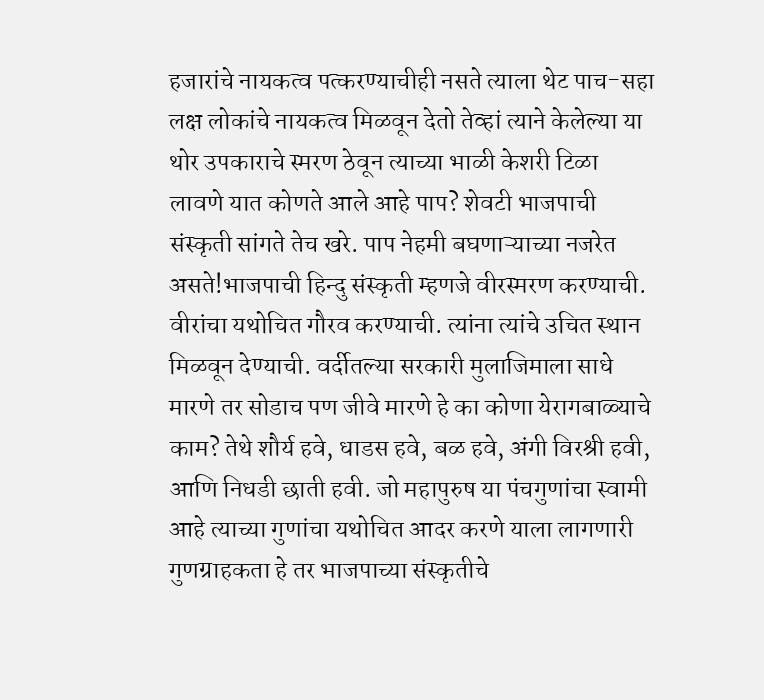हजारांचे नायकत्व पत्करण्याचीही नसते त्याला थेट पाच-सहा लक्ष लोकांचे नायकत्व मिळवून देतो तेव्हां त्याने केलेल्या या थोर उपकाराचे स्मरण ठेवून त्याच्या भाळी केशरी टिळा लावणे यात कोणते आले आहे पाप? शेवटी भाजपाची संस्कृती सांगते तेच खरे. पाप नेहमी बघणाऱ्याच्या नजरेत असते!भाजपाची हिन्दु संस्कृती म्हणजे वीरस्मरण करण्याची. वीरांचा यथोचित गौरव करण्याची. त्यांना त्यांचे उचित स्थान मिळवून देण्याची. वर्दीतल्या सरकारी मुलाजिमाला साधे मारणे तर सोडाच पण जीवे मारणे हे का कोणा येरागबाळ्याचे काम? तेथे शौर्य हवे, धाडस हवे, बळ हवे, अंगी विरश्री हवी, आणि निधडी छाती हवी. जो महापुरुष या पंचगुणांचा स्वामी आहे त्याच्या गुणांचा यथोचित आदर करणे याला लागणारी गुणग्राहकता हे तर भाजपाच्या संस्कृतीचे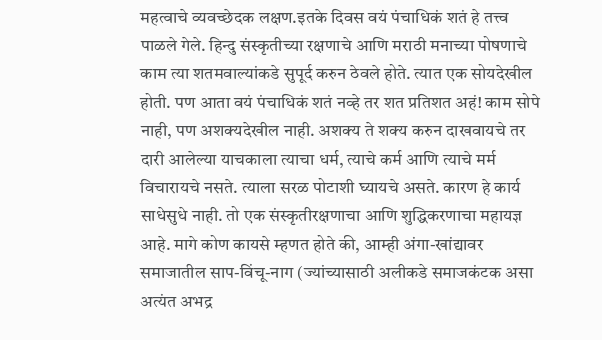महत्वाचे व्यवच्छेदक लक्षण.इतके दिवस वयं पंचाधिकं शतं हे तत्त्व पाळले गेले. हिन्दु संस्कृतीच्या रक्षणाचे आणि मराठी मनाच्या पोषणाचे काम त्या शतमवाल्यांकडे सुपूर्द करुन ठेवले होते. त्यात एक सोयदेखील होती. पण आता वयं पंचाधिकं शतं नव्हे तर शत प्रतिशत अहं! काम सोपे नाही, पण अशक्यदेखील नाही. अशक्य ते शक्य करुन दाखवायचे तर दारी आलेल्या याचकाला त्याचा धर्म, त्याचे कर्म आणि त्याचे मर्म विचारायचे नसते. त्याला सरळ पोटाशी घ्यायचे असते. कारण हे कार्य साधेसुधे नाही. तो एक संस्कृतीरक्षणाचा आणि शुद्धिकरणाचा महायज्ञ आहे. मागे कोण कायसे म्हणत होते की, आम्ही अंगा-खांद्यावर समाजातील साप-विंचू-नाग (ज्यांच्यासाठी अलीकडे समाजकंटक असा अत्यंत अभद्र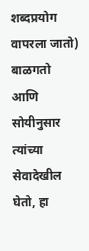शब्दप्रयोग वापरला जातो) बाळगतो आणि सोयीनुसार त्यांच्या सेवादेखील घेतो, हा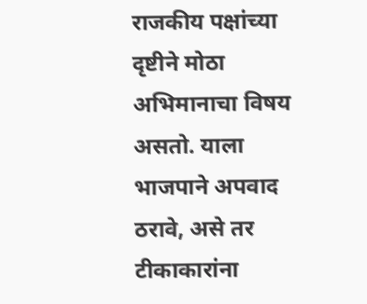राजकीय पक्षांच्या दृष्टीने मोठा अभिमानाचा विषय असतो. याला भाजपाने अपवाद ठरावे, असे तर टीकाकारांना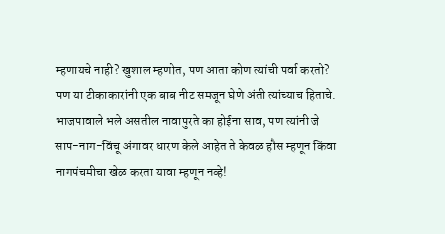म्हणायचे नाही? खुशाल म्हणोत, पण आता कोण त्यांची पर्वा करतो? पण या टीकाकारांनी एक बाब नीट समजून घेणे अंती त्यांच्याच हिताचे. भाजपावाले भले असतील नावापुरते का होईना साव, पण त्यांनी जे साप-नाग-विंचू अंगावर धारण केले आहेत ते केवळ हौस म्हणून किंवा नागपंचमीचा खेळ करता यावा म्हणून नव्हे!